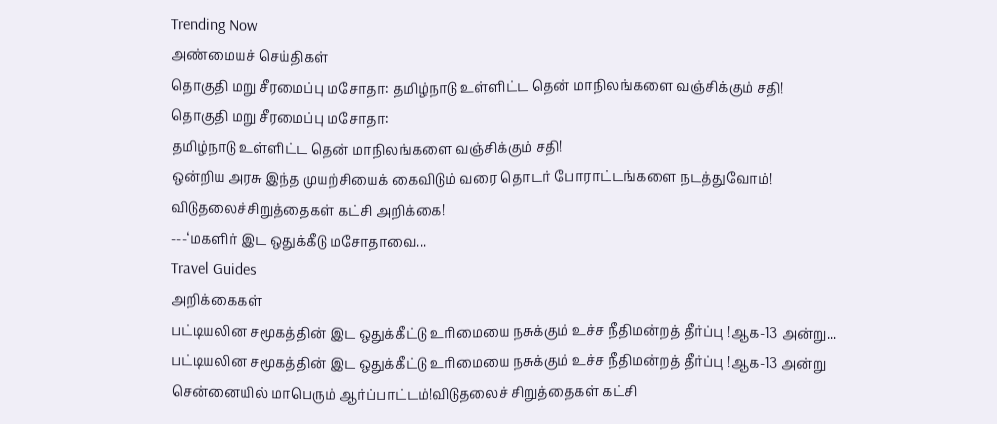Trending Now
அண்மையச் செய்திகள்
தொகுதி மறு சீரமைப்பு மசோதா: தமிழ்நாடு உள்ளிட்ட தென் மாநிலங்களை வஞ்சிக்கும் சதி!
தொகுதி மறு சீரமைப்பு மசோதா:
தமிழ்நாடு உள்ளிட்ட தென் மாநிலங்களை வஞ்சிக்கும் சதி!
ஒன்றிய அரசு இந்த முயற்சியைக் கைவிடும் வரை தொடர் போராட்டங்களை நடத்துவோம்!
விடுதலைச்சிறுத்தைகள் கட்சி அறிக்கை!
---‘மகளிர் இட ஒதுக்கீடு மசோதாவை...
Travel Guides
அறிக்கைகள்
பட்டியலின சமூகத்தின் இட ஒதுக்கீட்டு உரிமையை நசுக்கும் உச்ச நீதிமன்றத் தீர்ப்பு !ஆக-13 அன்று...
பட்டியலின சமூகத்தின் இட ஒதுக்கீட்டு உரிமையை நசுக்கும் உச்ச நீதிமன்றத் தீர்ப்பு !ஆக-13 அன்று சென்னையில் மாபெரும் ஆர்ப்பாட்டம்!விடுதலைச் சிறுத்தைகள் கட்சி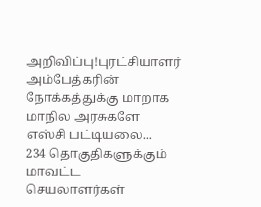அறிவிப்பு!புரட்சியாளர் அம்பேத்கரின் நோக்கத்துக்கு மாறாக மாநில அரசுகளே எஸ்சி பட்டியலை...
234 தொகுதிகளுக்கும் மாவட்ட செயலாளர்கள்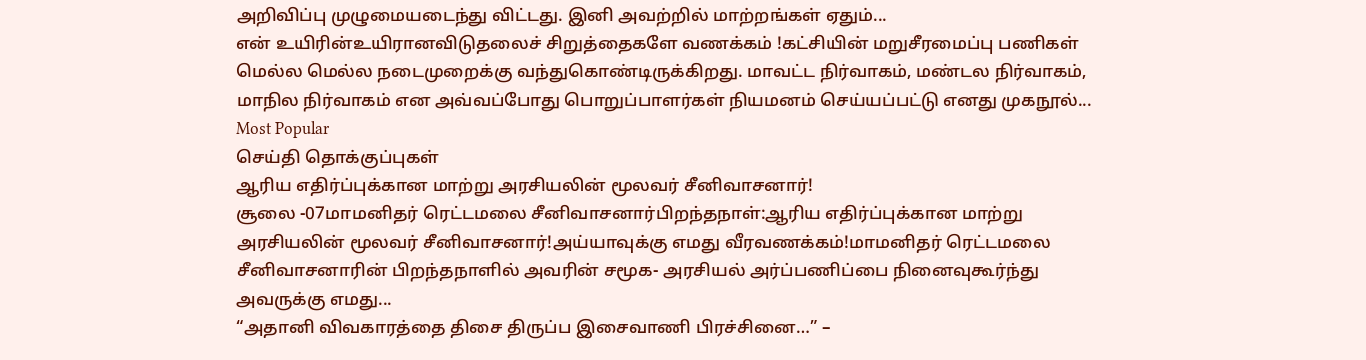அறிவிப்பு முழுமையடைந்து விட்டது. இனி அவற்றில் மாற்றங்கள் ஏதும்...
என் உயிரின்உயிரானவிடுதலைச் சிறுத்தைகளே வணக்கம் !கட்சியின் மறுசீரமைப்பு பணிகள் மெல்ல மெல்ல நடைமுறைக்கு வந்துகொண்டிருக்கிறது. மாவட்ட நிர்வாகம், மண்டல நிர்வாகம், மாநில நிர்வாகம் என அவ்வப்போது பொறுப்பாளர்கள் நியமனம் செய்யப்பட்டு எனது முகநூல்...
Most Popular
செய்தி தொக்குப்புகள்
ஆரிய எதிர்ப்புக்கான மாற்று அரசியலின் மூலவர் சீனிவாசனார்!
சூலை -07மாமனிதர் ரெட்டமலை சீனிவாசனார்பிறந்தநாள்:ஆரிய எதிர்ப்புக்கான மாற்று அரசியலின் மூலவர் சீனிவாசனார்!அய்யாவுக்கு எமது வீரவணக்கம்!மாமனிதர் ரெட்டமலை சீனிவாசனாரின் பிறந்தநாளில் அவரின் சமூக- அரசியல் அர்ப்பணிப்பை நினைவுகூர்ந்து அவருக்கு எமது...
“அதானி விவகாரத்தை திசை திருப்ப இசைவாணி பிரச்சினை…” –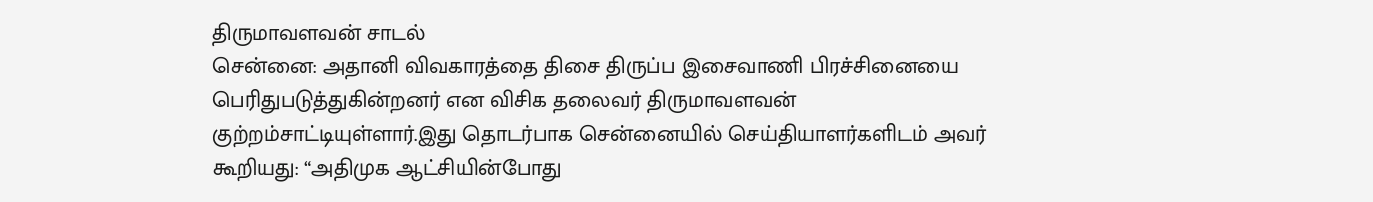திருமாவளவன் சாடல்
சென்னை: அதானி விவகாரத்தை திசை திருப்ப இசைவாணி பிரச்சினையை பெரிதுபடுத்துகின்றனர் என விசிக தலைவர் திருமாவளவன் குற்றம்சாட்டியுள்ளார்.இது தொடர்பாக சென்னையில் செய்தியாளர்களிடம் அவர் கூறியது: “அதிமுக ஆட்சியின்போது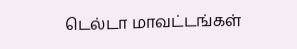டெல்டா மாவட்டங்கள்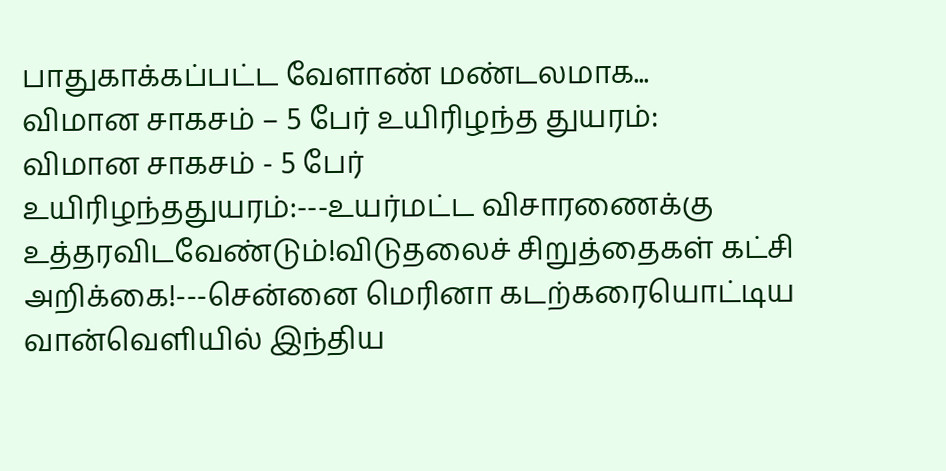பாதுகாக்கப்பட்ட வேளாண் மண்டலமாக...
விமான சாகசம் – 5 பேர் உயிரிழந்த துயரம்:
விமான சாகசம் - 5 பேர் உயிரிழந்ததுயரம்:---உயர்மட்ட விசாரணைக்கு உத்தரவிடவேண்டும்!விடுதலைச் சிறுத்தைகள் கட்சி அறிக்கை!---சென்னை மெரினா கடற்கரையொட்டிய வான்வெளியில் இந்திய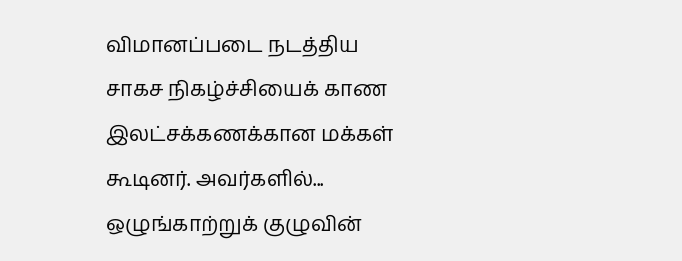விமானப்படை நடத்திய சாகச நிகழ்ச்சியைக் காண இலட்சக்கணக்கான மக்கள் கூடினர். அவர்களில்...
ஒழுங்காற்றுக் குழுவின்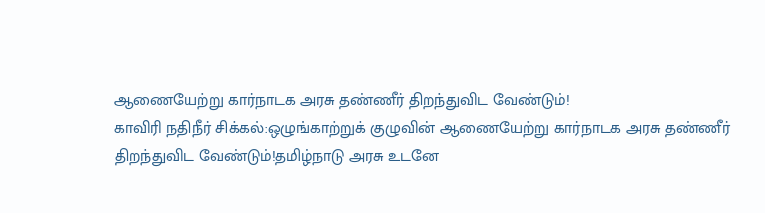ஆணையேற்று கார்நாடக அரசு தண்ணீர் திறந்துவிட வேண்டும்!
காவிரி நதிநீர் சிக்கல்:ஒழுங்காற்றுக் குழுவின் ஆணையேற்று கார்நாடக அரசு தண்ணீர் திறந்துவிட வேண்டும்!தமிழ்நாடு அரசு உடனே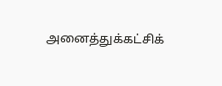அனைத்துக்கட்சிக்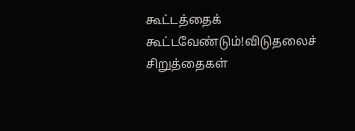கூட்டத்தைக் கூட்டவேண்டும்!விடுதலைச் சிறுத்தைகள்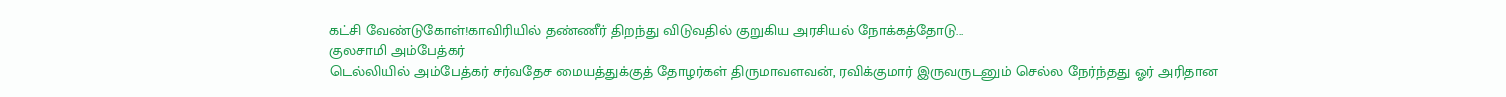கட்சி வேண்டுகோள்!காவிரியில் தண்ணீர் திறந்து விடுவதில் குறுகிய அரசியல் நோக்கத்தோடு...
குலசாமி அம்பேத்கர்
டெல்லியில் அம்பேத்கர் சர்வதேச மையத்துக்குத் தோழர்கள் திருமாவளவன், ரவிக்குமார் இருவருடனும் செல்ல நேர்ந்தது ஓர் அரிதான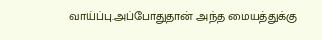வாய்ப்பு.அப்போதுதான் அந்த மையத்துக்கு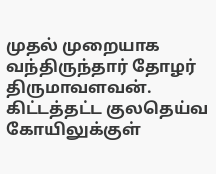முதல் முறையாக வந்திருந்தார் தோழர் திருமாவளவன். கிட்டத்தட்ட குலதெய்வ கோயிலுக்குள்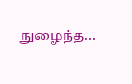நுழைந்த...